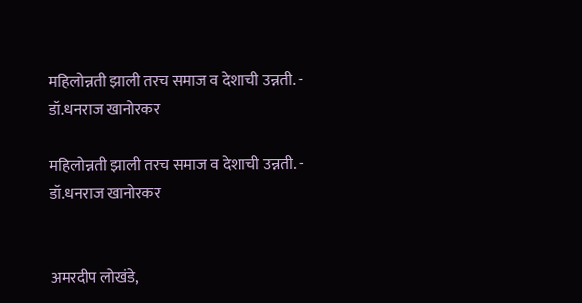महिलोन्नती झाली तरच समाज व देशाची उन्नती. - डॉ.धनराज खानोरकर

महिलोन्नती झाली तरच समाज व देशाची उन्नती. - डॉ.धनराज खानोरकर


अमरदीप लोखंडे,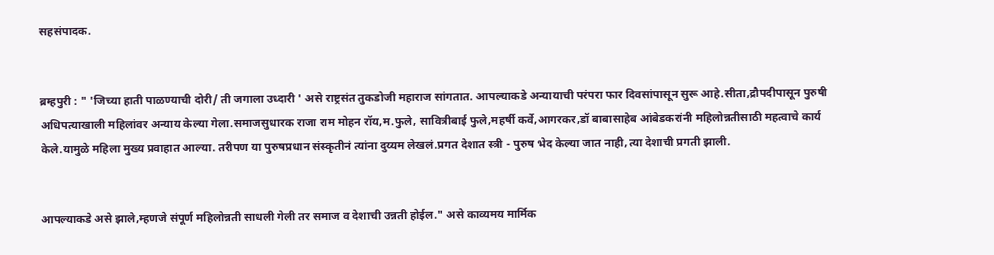सहसंपादक.


ब्रम्हपुरी : " 'जिच्या हाती पाळण्याची दोरी/ ती जगाला उध्दारी ' असे राष्ट्रसंत तुकडोजी महाराज सांगतात. आपल्याकडे अन्यायाची परंपरा फार दिवसांपासून सुरू आहे.सीता,द्रौपदीपासून पुरुषी अधिपत्याखाली महिलांवर अन्याय केल्या गेला.समाजसुधारक राजा राम मोहन रॉय,म.फुले, सावित्रीबाई फुले,महर्षी कर्वे,आगरकर,डॉ बाबासाहेब आंबेडकरांनी महिलोन्नतीसाठी महत्वाचे कार्य केले.यामुळे महिला मुख्य प्रवाहात आल्या. तरीपण या पुरुषप्रधान संस्कृतीनं त्यांना दुय्यम लेखलं.प्रगत देशात स्त्री - पुरुष भेद केल्या जात नाही,त्या देशाची प्रगती झाली.


आपल्याकडे असे झाले,म्हणजे संपूर्ण महिलोन्नती साधली गेली तर समाज व देशाची उन्नती होईल." असे काव्यमय मार्मिक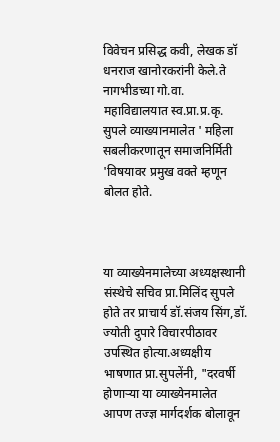विवेचन प्रसिद्ध कवी, लेखक डॉ धनराज खानोरकरांनी केले.ते नागभीडच्या गो.वा. महाविद्यालयात स्व.प्रा.प्र.कृ. सुपले व्याख्यानमालेत ' महिला सबलीकरणातून समाजनिर्मिती 'विषयावर प्रमुख वक्ते म्हणून बोलत होते.



या व्याख्येनमालेच्या अध्यक्षस्थानी संस्थेचे सचिव प्रा.मिलिंद सुपले होते तर प्राचार्य डॉ.संजय सिंग,डॉ. ज्योती दुपारे विचारपीठावर उपस्थित होत्या.अध्यक्षीय भाषणात प्रा.सुपलेंनी, "दरवर्षी होणाऱ्या या व्याख्येनमालेत आपण तज्ज्ञ मार्गदर्शक बोलावून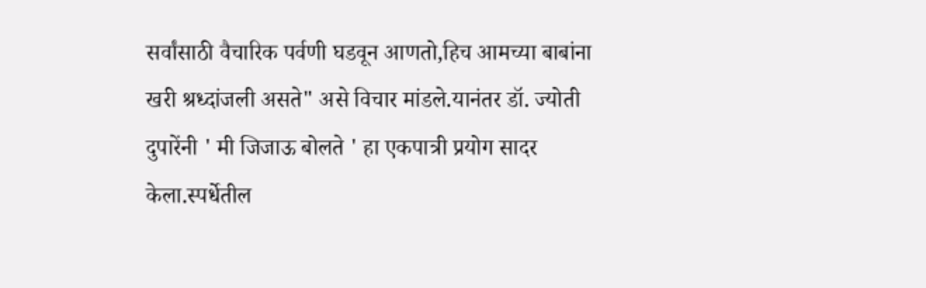सर्वांसाठी वैचारिक पर्वणी घडवून आणतो,हिच आमच्या बाबांना खरी श्रध्दांजली असते" असे विचार मांडले.यानंतर डॉ. ज्योती दुपारेंनी ' मी जिजाऊ बोलते ' हा एकपात्री प्रयोग सादर केला.स्पर्धेतील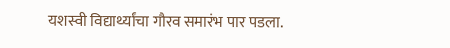यशस्वी विद्यार्थ्यांचा गौरव समारंभ पार पडला.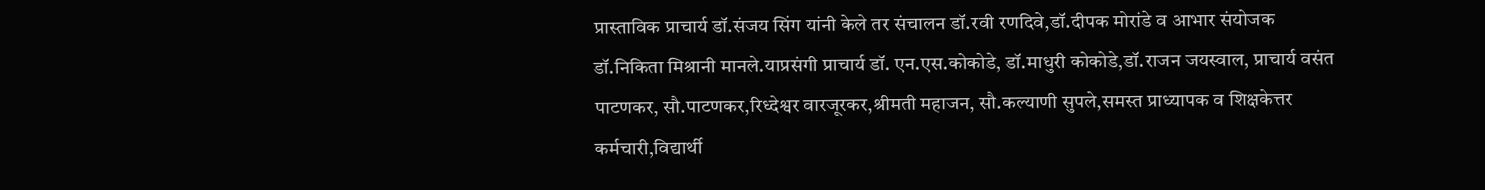प्रास्ताविक प्राचार्य डॉ.संजय सिंग यांनी केले तर संचालन डॉ.रवी रणदिवे,डॉ.दीपक मोरांडे व आभार संयोजक डॉ.निकिता मिश्रानी मानले.याप्रसंगी प्राचार्य डॉ. एन.एस.कोकोडे, डॉ.माधुरी कोकोडे,डॉ.राजन जयस्वाल, प्राचार्य वसंत पाटणकर, सौ.पाटणकर,रिध्देश्वर वारजूरकर,श्रीमती महाजन, सौ.कल्याणी सुपले,समस्त प्राध्यापक व शिक्षकेत्तर कर्मचारी,विद्यार्थी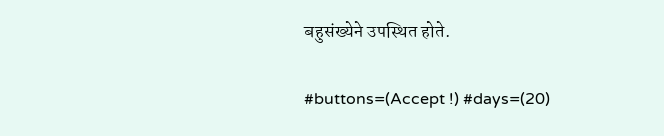बहुसंख्येने उपस्थित होते.

#buttons=(Accept !) #days=(20)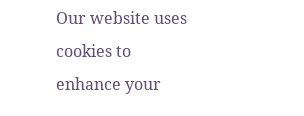Our website uses cookies to enhance your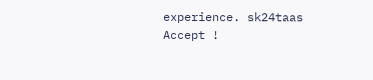experience. sk24taas
Accept !